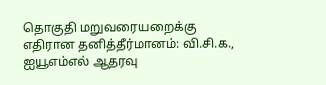தொகுதி மறுவரையறைக்கு எதிரான தனித்தீர்மானம்: வி.சி.க., ஐயூஎம்எல் ஆதரவு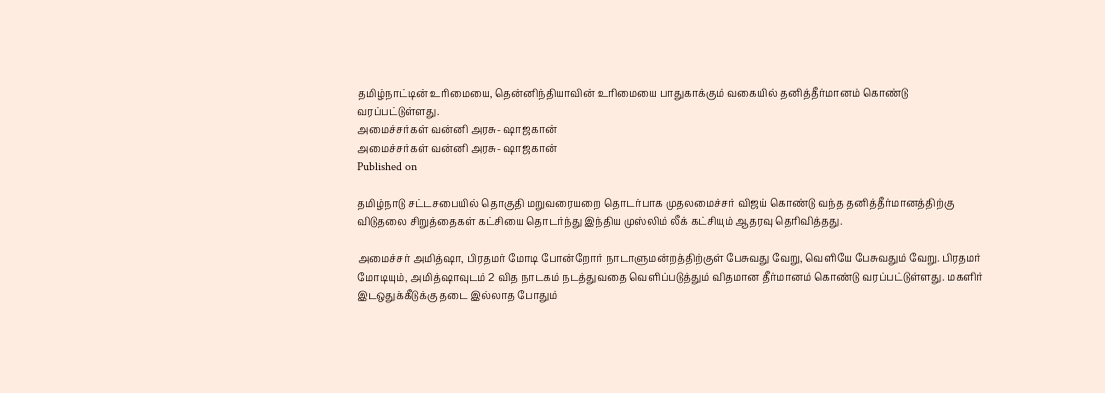தமிழ்நாட்டின் உரிமையை, தென்னிந்தியாவின் உரிமையை பாதுகாக்கும் வகையில் தனித்தீர்மானம் கொண்டு வரப்பட்டுள்ளது.
அமைச்சர்கள் வன்னி அரசு- ஷாஜகான்
அமைச்சர்கள் வன்னி அரசு- ஷாஜகான்
Published on

தமிழ்நாடு சட்டசபையில் தொகுதி மறுவரையறை தொடர்பாக முதலமைச்சர் விஜய் கொண்டு வந்த தனித்தீர்மானத்திற்கு விடுதலை சிறுத்தைகள் கட்சியை தொடர்ந்து இந்திய முஸ்லிம் லீக் கட்சியும் ஆதரவு தெரிவித்தது.

அமைச்சர் அமித்ஷா, பிரதமர் மோடி போன்றோர் நாடாளுமன்றத்திற்குள் பேசுவது வேறு, வெளியே பேசுவதும் வேறு. பிரதமர் மோடியும், அமித்ஷாவுடம் 2 வித நாடகம் நடத்துவதை வெளிப்படுத்தும் விதமான தீர்மானம் கொண்டு வரப்பட்டுள்ளது. மகளிர் இடஒதுக்கீடுக்கு தடை இல்லாத போதும்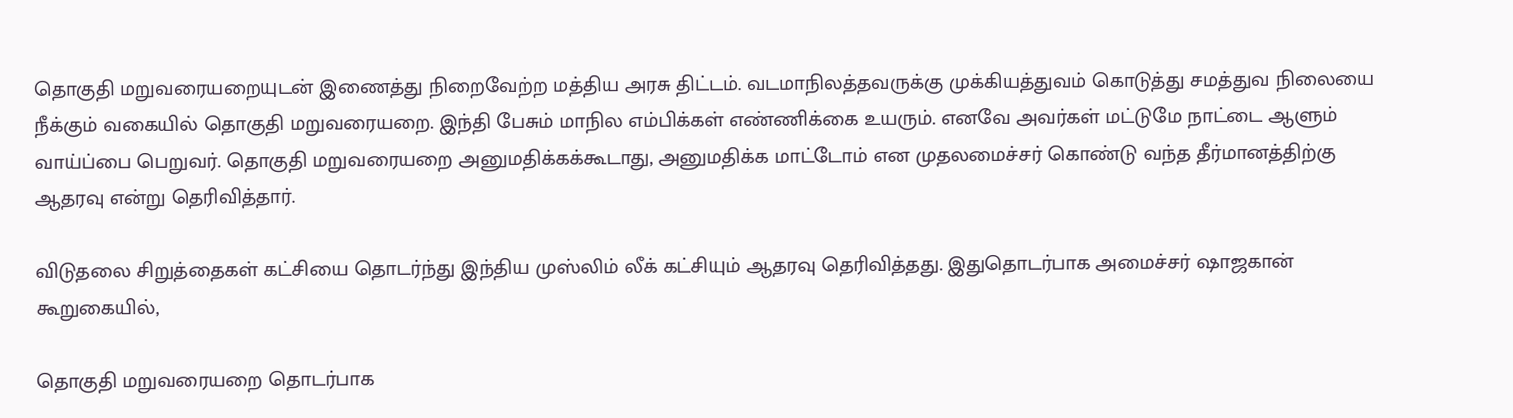தொகுதி மறுவரையறையுடன் இணைத்து நிறைவேற்ற மத்திய அரசு திட்டம். வடமாநிலத்தவருக்கு முக்கியத்துவம் கொடுத்து சமத்துவ நிலையை நீக்கும் வகையில் தொகுதி மறுவரையறை. இந்தி பேசும் மாநில எம்பிக்கள் எண்ணிக்கை உயரும். எனவே அவர்கள் மட்டுமே நாட்டை ஆளும் வாய்ப்பை பெறுவர். தொகுதி மறுவரையறை அனுமதிக்கக்கூடாது, அனுமதிக்க மாட்டோம் என முதலமைச்சர் கொண்டு வந்த தீர்மானத்திற்கு ஆதரவு என்று தெரிவித்தார்.

விடுதலை சிறுத்தைகள் கட்சியை தொடர்ந்து இந்திய முஸ்லிம் லீக் கட்சியும் ஆதரவு தெரிவித்தது. இதுதொடர்பாக அமைச்சர் ஷாஜகான் கூறுகையில்,

தொகுதி மறுவரையறை தொடர்பாக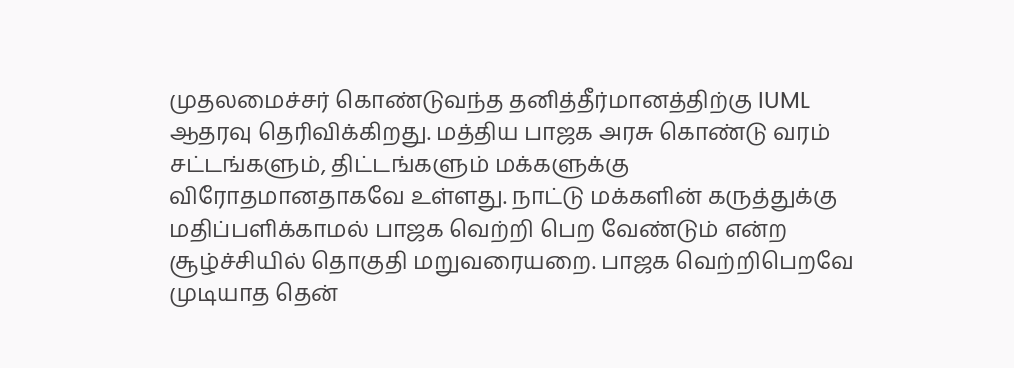முதலமைச்சர் கொண்டுவந்த தனித்தீர்மானத்திற்கு IUML ஆதரவு தெரிவிக்கிறது. மத்திய பாஜக அரசு கொண்டு வரம் சட்டங்களும், திட்டங்களும் மக்களுக்கு விரோதமானதாகவே உள்ளது. நாட்டு மக்களின் கருத்துக்கு மதிப்பளிக்காமல் பாஜக வெற்றி பெற வேண்டும் என்ற சூழ்ச்சியில் தொகுதி மறுவரையறை. பாஜக வெற்றிபெறவே முடியாத தென்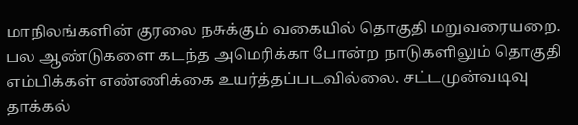மாநிலங்களின் குரலை நசுக்கும் வகையில் தொகுதி மறுவரையறை. பல ஆண்டுகளை கடந்த அமெரிக்கா போன்ற நாடுகளிலும் தொகுதி எம்பிக்கள் எண்ணிக்கை உயர்த்தப்படவில்லை. சட்டமுன்வடிவு தாக்கல்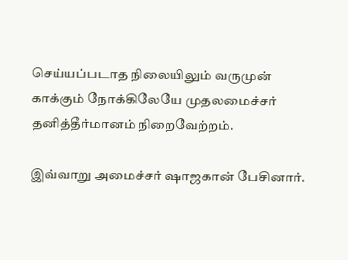செய்யப்படாத நிலையிலும் வருமுன் காக்கும் நோக்கிலேயே முதலமைச்சர் தனித்தீர்மானம் நிறைவேற்றம்.

இவ்வாறு அமைச்சர் ஷாஜகான் பேசினார்.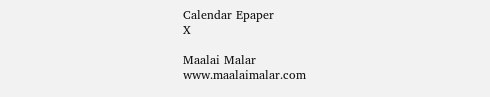Calendar Epaper
X

Maalai Malar
www.maalaimalar.com